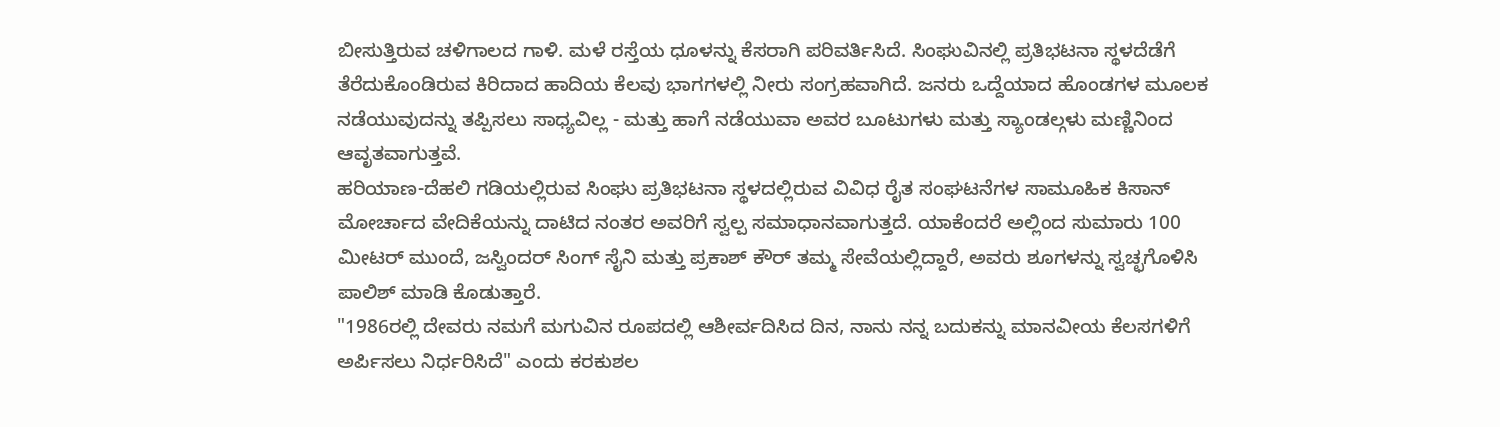ಬೀಸುತ್ತಿರುವ ಚಳಿಗಾಲದ ಗಾಳಿ. ಮಳೆ ರಸ್ತೆಯ ಧೂಳನ್ನು ಕೆಸರಾಗಿ ಪರಿವರ್ತಿಸಿದೆ. ಸಿಂಘುವಿನಲ್ಲಿ ಪ್ರತಿಭಟನಾ ಸ್ಥಳದೆಡೆಗೆ ತೆರೆದುಕೊಂಡಿರುವ ಕಿರಿದಾದ ಹಾದಿಯ ಕೆಲವು ಭಾಗಗಳಲ್ಲಿ ನೀರು ಸಂಗ್ರಹವಾಗಿದೆ. ಜನರು ಒದ್ದೆಯಾದ ಹೊಂಡಗಳ ಮೂಲಕ ನಡೆಯುವುದನ್ನು ತಪ್ಪಿಸಲು ಸಾಧ್ಯವಿಲ್ಲ - ಮತ್ತು ಹಾಗೆ ನಡೆಯುವಾ ಅವರ ಬೂಟುಗಳು ಮತ್ತು ಸ್ಯಾಂಡಲ್ಗಳು ಮಣ್ಣಿನಿಂದ ಆವೃತವಾಗುತ್ತವೆ.
ಹರಿಯಾಣ-ದೆಹಲಿ ಗಡಿಯಲ್ಲಿರುವ ಸಿಂಘು ಪ್ರತಿಭಟನಾ ಸ್ಥಳದಲ್ಲಿರುವ ವಿವಿಧ ರೈತ ಸಂಘಟನೆಗಳ ಸಾಮೂಹಿಕ ಕಿಸಾನ್ ಮೋರ್ಚಾದ ವೇದಿಕೆಯನ್ನು ದಾಟಿದ ನಂತರ ಅವರಿಗೆ ಸ್ವಲ್ಪ ಸಮಾಧಾನವಾಗುತ್ತದೆ. ಯಾಕೆಂದರೆ ಅಲ್ಲಿಂದ ಸುಮಾರು 100 ಮೀಟರ್ ಮುಂದೆ, ಜಸ್ವಿಂದರ್ ಸಿಂಗ್ ಸೈನಿ ಮತ್ತು ಪ್ರಕಾಶ್ ಕೌರ್ ತಮ್ಮ ಸೇವೆಯಲ್ಲಿದ್ದಾರೆ, ಅವರು ಶೂಗಳನ್ನು ಸ್ವಚ್ಛಗೊಳಿಸಿ ಪಾಲಿಶ್ ಮಾಡಿ ಕೊಡುತ್ತಾರೆ.
"1986ರಲ್ಲಿ ದೇವರು ನಮಗೆ ಮಗುವಿನ ರೂಪದಲ್ಲಿ ಆಶೀರ್ವದಿಸಿದ ದಿನ, ನಾನು ನನ್ನ ಬದುಕನ್ನು ಮಾನವೀಯ ಕೆಲಸಗಳಿಗೆ ಅರ್ಪಿಸಲು ನಿರ್ಧರಿಸಿದೆ" ಎಂದು ಕರಕುಶಲ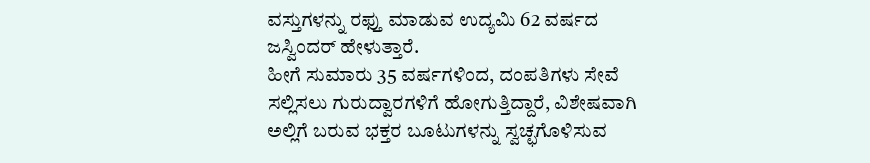ವಸ್ತುಗಳನ್ನು ರಫ್ತು ಮಾಡುವ ಉದ್ಯಮಿ 62 ವರ್ಷದ ಜಸ್ವಿಂದರ್ ಹೇಳುತ್ತಾರೆ.
ಹೀಗೆ ಸುಮಾರು 35 ವರ್ಷಗಳಿಂದ, ದಂಪತಿಗಳು ಸೇವೆ ಸಲ್ಲಿಸಲು ಗುರುದ್ವಾರಗಳಿಗೆ ಹೋಗುತ್ತಿದ್ದಾರೆ, ವಿಶೇಷವಾಗಿ ಅಲ್ಲಿಗೆ ಬರುವ ಭಕ್ತರ ಬೂಟುಗಳನ್ನು ಸ್ವಚ್ಛಗೊಳಿಸುವ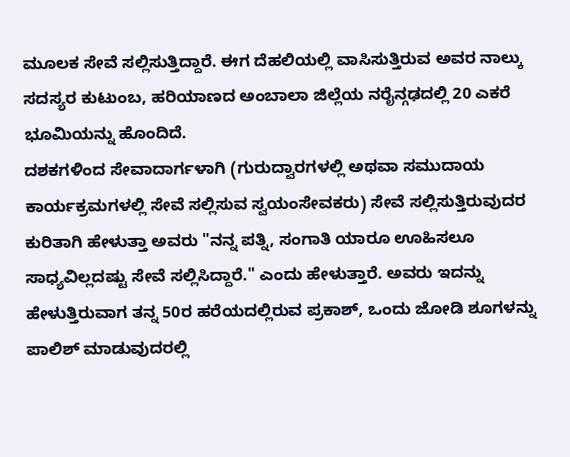ಮೂಲಕ ಸೇವೆ ಸಲ್ಲಿಸುತ್ತಿದ್ದಾರೆ. ಈಗ ದೆಹಲಿಯಲ್ಲಿ ವಾಸಿಸುತ್ತಿರುವ ಅವರ ನಾಲ್ಕು ಸದಸ್ಯರ ಕುಟುಂಬ, ಹರಿಯಾಣದ ಅಂಬಾಲಾ ಜಿಲ್ಲೆಯ ನರೈನ್ಗಢದಲ್ಲಿ 20 ಎಕರೆ ಭೂಮಿಯನ್ನು ಹೊಂದಿದೆ.
ದಶಕಗಳಿಂದ ಸೇವಾದಾರ್ಗಳಾಗಿ (ಗುರುದ್ವಾರಗಳಲ್ಲಿ ಅಥವಾ ಸಮುದಾಯ ಕಾರ್ಯಕ್ರಮಗಳಲ್ಲಿ ಸೇವೆ ಸಲ್ಲಿಸುವ ಸ್ವಯಂಸೇವಕರು) ಸೇವೆ ಸಲ್ಲಿಸುತ್ತಿರುವುದರ ಕುರಿತಾಗಿ ಹೇಳುತ್ತಾ ಅವರು "ನನ್ನ ಪತ್ನಿ, ಸಂಗಾತಿ ಯಾರೂ ಊಹಿಸಲೂ ಸಾಧ್ಯವಿಲ್ಲದಷ್ಟು ಸೇವೆ ಸಲ್ಲಿಸಿದ್ದಾರೆ." ಎಂದು ಹೇಳುತ್ತಾರೆ. ಅವರು ಇದನ್ನು ಹೇಳುತ್ತಿರುವಾಗ ತನ್ನ 50ರ ಹರೆಯದಲ್ಲಿರುವ ಪ್ರಕಾಶ್, ಒಂದು ಜೋಡಿ ಶೂಗಳನ್ನು ಪಾಲಿಶ್ ಮಾಡುವುದರಲ್ಲಿ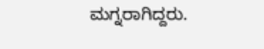ಮಗ್ನರಾಗಿದ್ದರು.